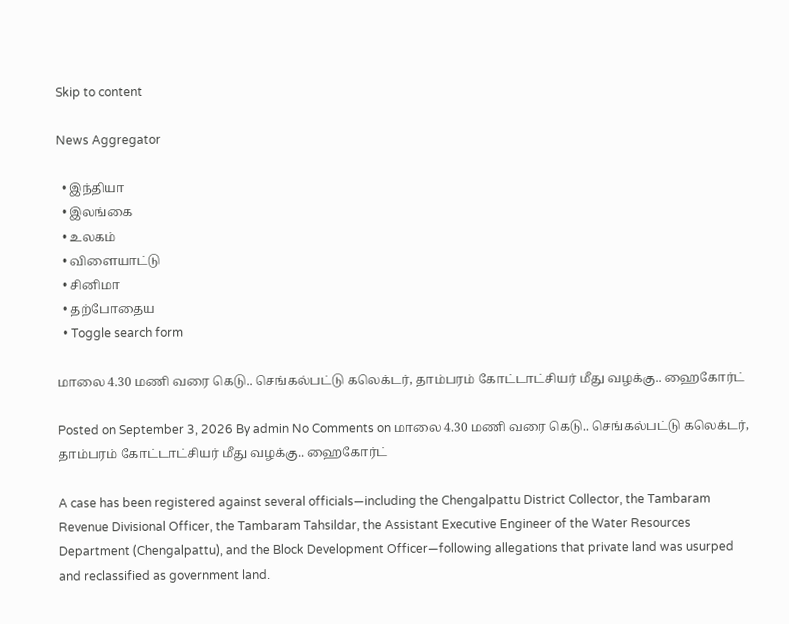Skip to content

News Aggregator

  • இந்தியா
  • இலங்கை
  • உலகம்
  • விளையாட்டு
  • சினிமா
  • தற்போதைய
  • Toggle search form

மாலை 4.30 மணி வரை கெடு.. செங்கல்பட்டு கலெக்டர், தாம்பரம் கோட்டாட்சியர் மீது வழக்கு.. ஹைகோர்ட்

Posted on September 3, 2026 By admin No Comments on மாலை 4.30 மணி வரை கெடு.. செங்கல்பட்டு கலெக்டர், தாம்பரம் கோட்டாட்சியர் மீது வழக்கு.. ஹைகோர்ட்

A case has been registered against several officials—including the Chengalpattu District Collector, the Tambaram Revenue Divisional Officer, the Tambaram Tahsildar, the Assistant Executive Engineer of the Water Resources Department (Chengalpattu), and the Block Development Officer—following allegations that private land was usurped and reclassified as government land.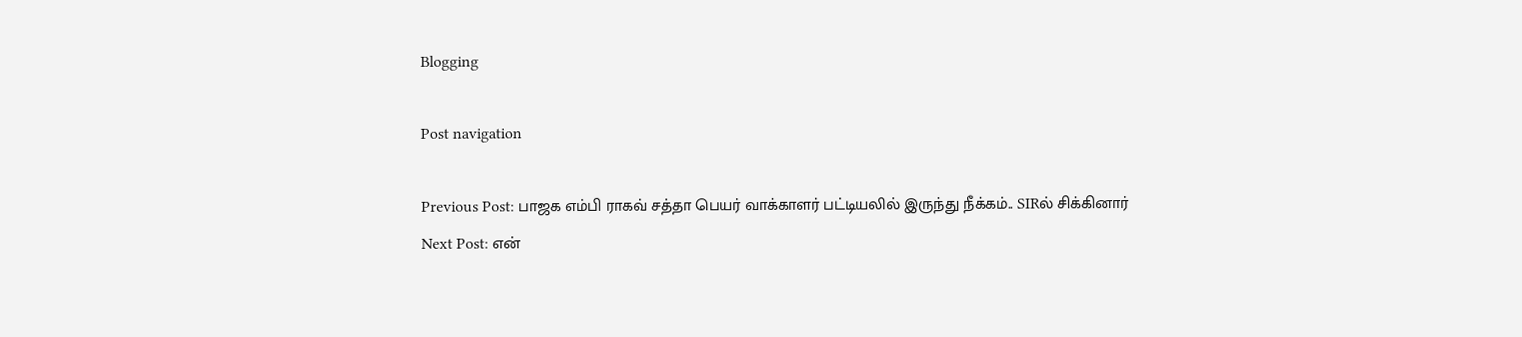Blogging

Post navigation

Previous Post: பாஜக எம்பி ராகவ் சத்தா பெயர் வாக்காளர் பட்டியலில் இருந்து நீக்கம்.. SIRல் சிக்கினார்
Next Post: என்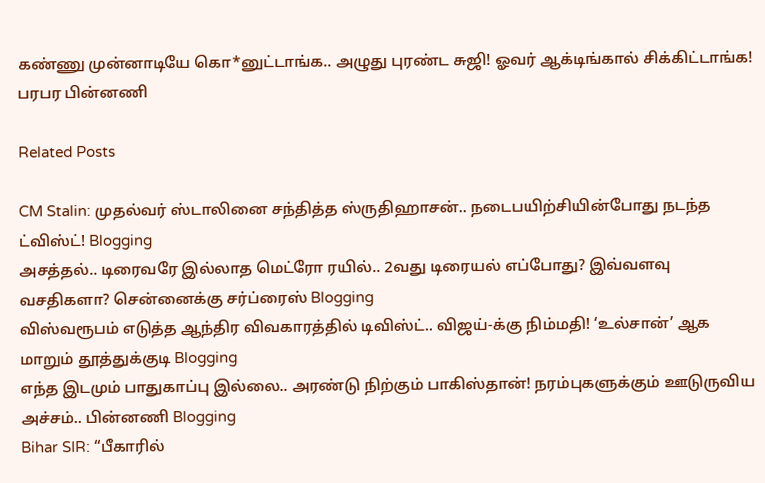கண்ணு முன்னாடியே கொ*னுட்டாங்க.. அழுது புரண்ட சுஜி! ஓவர் ஆக்டிங்கால் சிக்கிட்டாங்க! பரபர பின்னணி

Related Posts

CM Stalin: முதல்வர் ஸ்டாலினை சந்தித்த ஸ்ருதிஹாசன்.. நடைபயிற்சியின்போது நடந்த ட்விஸ்ட்! Blogging
அசத்தல்.. டிரைவரே இல்லாத மெட்ரோ ரயில்.. 2வது டிரையல் எப்போது? இவ்வளவு வசதிகளா? சென்னைக்கு சர்ப்ரைஸ் Blogging
விஸ்வரூபம் எடுத்த ஆந்திர விவகாரத்தில் டிவிஸ்ட்.. விஜய்-க்கு நிம்மதி! ‘உல்சான்’ ஆக மாறும் தூத்துக்குடி Blogging
எந்த இடமும் பாதுகாப்பு இல்லை.. அரண்டு நிற்கும் பாகிஸ்தான்! நரம்புகளுக்கும் ஊடுருவிய அச்சம்.. பின்னணி Blogging
Bihar SIR: “பீகாரில்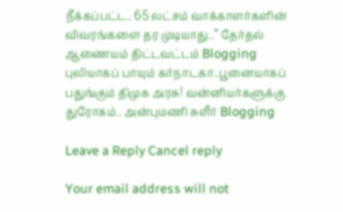நீக்கப்பட்ட.. 65 லட்சம் வாக்காளர்களின் விவரங்களை தர முடியாது..” தேர்தல் ஆணையம் திட்டவட்டம் Blogging
புலியாகப் பாயும் கர்நாடகா..பூனையாகப் பதுங்கும் திமுக அரசு! வன்னியர்களுக்கு துரோகம்.. அன்புமணி சுளீர் Blogging

Leave a Reply Cancel reply

Your email address will not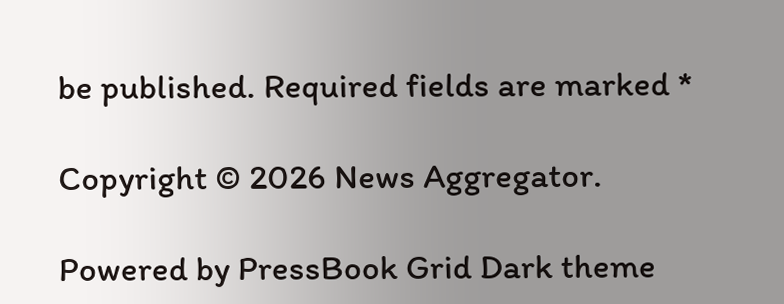be published. Required fields are marked *

Copyright © 2026 News Aggregator.

Powered by PressBook Grid Dark theme